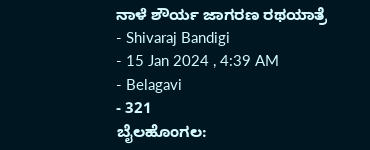ನಾಳೆ ಶೌರ್ಯ ಜಾಗರಣ ರಥಯಾತ್ರೆ
- Shivaraj Bandigi
- 15 Jan 2024 , 4:39 AM
- Belagavi
- 321
ಬೈಲಹೊಂಗಲ: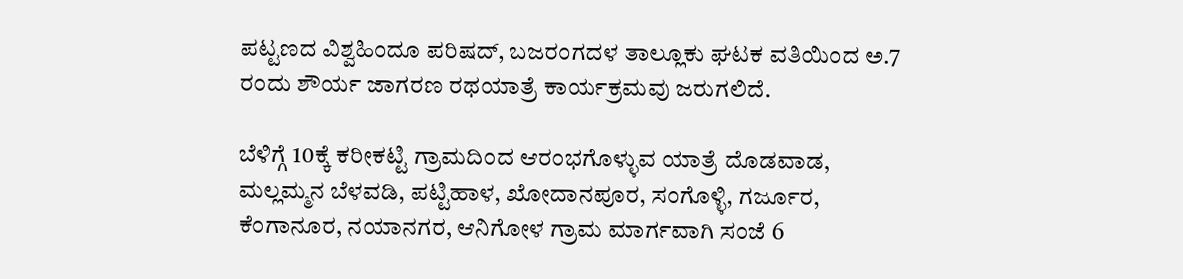ಪಟ್ಟಣದ ವಿಶ್ವಹಿಂದೂ ಪರಿಷದ್, ಬಜರಂಗದಳ ತಾಲ್ಲೂಕು ಘಟಕ ವತಿಯಿಂದ ಅ.7 ರಂದು ಶೌರ್ಯ ಜಾಗರಣ ರಥಯಾತ್ರೆ ಕಾರ್ಯಕ್ರಮವು ಜರುಗಲಿದೆ.

ಬೆಳಿಗ್ಗೆ 10ಕ್ಕೆ ಕರೀಕಟ್ಟಿ ಗ್ರಾಮದಿಂದ ಆರಂಭಗೊಳ್ಳುವ ಯಾತ್ರೆ ದೊಡವಾಡ, ಮಲ್ಲಮ್ಮನ ಬೆಳವಡಿ, ಪಟ್ಟಿಹಾಳ, ಖೋದಾನಪೂರ, ಸಂಗೊಳ್ಳಿ, ಗರ್ಜೂರ, ಕೆಂಗಾನೂರ, ನಯಾನಗರ, ಆನಿಗೋಳ ಗ್ರಾಮ ಮಾರ್ಗವಾಗಿ ಸಂಜೆ 6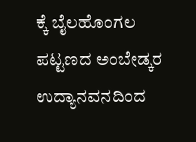ಕ್ಕೆ ಬೈಲಹೊಂಗಲ ಪಟ್ಟಣದ ಅಂಬೇಡ್ಕರ ಉದ್ಯಾನವನದಿಂದ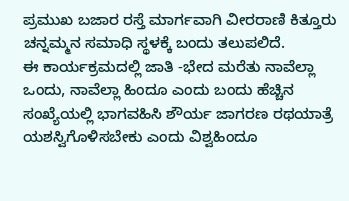ಪ್ರಮುಖ ಬಜಾರ ರಸ್ತೆ ಮಾರ್ಗವಾಗಿ ವೀರರಾಣಿ ಕಿತ್ತೂರು ಚನ್ನಮ್ಮನ ಸಮಾಧಿ ಸ್ಥಳಕ್ಕೆ ಬಂದು ತಲುಪಲಿದೆ.
ಈ ಕಾರ್ಯಕ್ರಮದಲ್ಲಿ ಜಾತಿ -ಭೇದ ಮರೆತು ನಾವೆಲ್ಲಾ ಒಂದು, ನಾವೆಲ್ಲಾ ಹಿಂದೂ ಎಂದು ಬಂದು ಹೆಚ್ಚಿನ ಸಂಖ್ಯೆಯಲ್ಲಿ ಭಾಗವಹಿಸಿ ಶೌರ್ಯ ಜಾಗರಣ ರಥಯಾತ್ರೆ ಯಶಸ್ವಿಗೊಳಿಸಬೇಕು ಎಂದು ವಿಶ್ವಹಿಂದೂ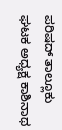ಪರಿಷದ್ ತಾಲ್ಲೂಕು ಘಟಕ ಅಧ್ಯಕ್ಷ ಕಾಶಿನಾಥ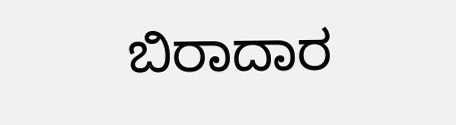ಬಿರಾದಾರ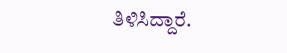ತಿಳಿಸಿದ್ದಾರೆ.